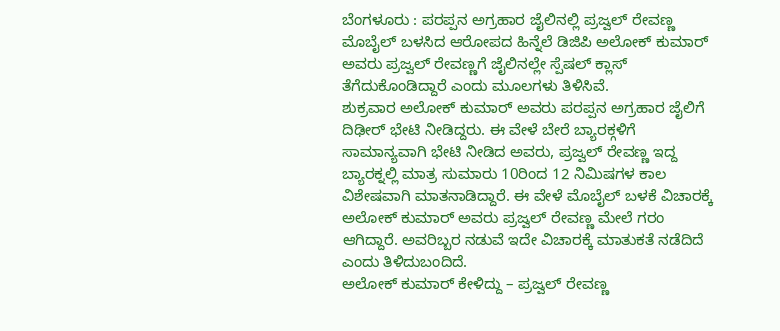ಬೆಂಗಳೂರು : ಪರಪ್ಪನ ಅಗ್ರಹಾರ ಜೈಲಿನಲ್ಲಿ ಪ್ರಜ್ವಲ್ ರೇವಣ್ಣ ಮೊಬೈಲ್ ಬಳಸಿದ ಆರೋಪದ ಹಿನ್ನೆಲೆ ಡಿಜಿಪಿ ಅಲೋಕ್ ಕುಮಾರ್ ಅವರು ಪ್ರಜ್ವಲ್ ರೇವಣ್ಣಗೆ ಜೈಲಿನಲ್ಲೇ ಸ್ಪೆಷಲ್ ಕ್ಲಾಸ್ ತೆಗೆದುಕೊಂಡಿದ್ದಾರೆ ಎಂದು ಮೂಲಗಳು ತಿಳಿಸಿವೆ.
ಶುಕ್ರವಾರ ಅಲೋಕ್ ಕುಮಾರ್ ಅವರು ಪರಪ್ಪನ ಅಗ್ರಹಾರ ಜೈಲಿಗೆ ದಿಢೀರ್ ಭೇಟಿ ನೀಡಿದ್ದರು. ಈ ವೇಳೆ ಬೇರೆ ಬ್ಯಾರಕ್ಗಳಿಗೆ ಸಾಮಾನ್ಯವಾಗಿ ಭೇಟಿ ನೀಡಿದ ಅವರು, ಪ್ರಜ್ವಲ್ ರೇವಣ್ಣ ಇದ್ದ ಬ್ಯಾರಕ್ನಲ್ಲಿ ಮಾತ್ರ ಸುಮಾರು 10ರಿಂದ 12 ನಿಮಿಷಗಳ ಕಾಲ ವಿಶೇಷವಾಗಿ ಮಾತನಾಡಿದ್ದಾರೆ. ಈ ವೇಳೆ ಮೊಬೈಲ್ ಬಳಕೆ ವಿಚಾರಕ್ಕೆ ಅಲೋಕ್ ಕುಮಾರ್ ಅವರು ಪ್ರಜ್ವಲ್ ರೇವಣ್ಣ ಮೇಲೆ ಗರಂ ಆಗಿದ್ದಾರೆ. ಅವರಿಬ್ಬರ ನಡುವೆ ಇದೇ ವಿಚಾರಕ್ಕೆ ಮಾತುಕತೆ ನಡೆದಿದೆ ಎಂದು ತಿಳಿದುಬಂದಿದೆ.
ಅಲೋಕ್ ಕುಮಾರ್ ಕೇಳಿದ್ದು – ಪ್ರಜ್ವಲ್ ರೇವಣ್ಣ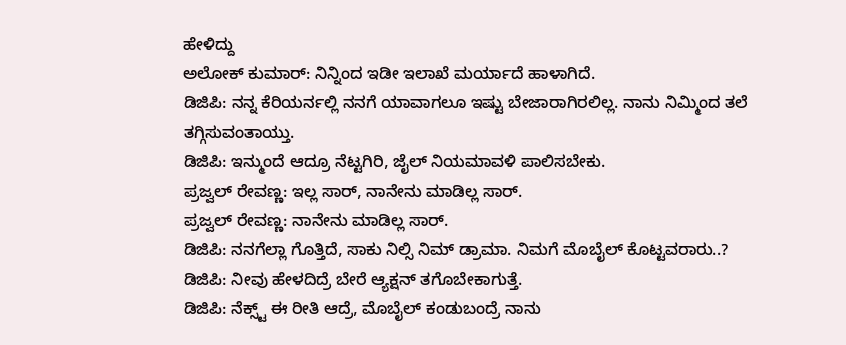ಹೇಳಿದ್ದು
ಅಲೋಕ್ ಕುಮಾರ್: ನಿನ್ನಿಂದ ಇಡೀ ಇಲಾಖೆ ಮರ್ಯಾದೆ ಹಾಳಾಗಿದೆ.
ಡಿಜಿಪಿ: ನನ್ನ ಕೆರಿಯರ್ನಲ್ಲಿ ನನಗೆ ಯಾವಾಗಲೂ ಇಷ್ಟು ಬೇಜಾರಾಗಿರಲಿಲ್ಲ. ನಾನು ನಿಮ್ಮಿಂದ ತಲೆ ತಗ್ಗಿಸುವಂತಾಯ್ತು.
ಡಿಜಿಪಿ: ಇನ್ಮುಂದೆ ಆದ್ರೂ ನೆಟ್ಟಗಿರಿ, ಜೈಲ್ ನಿಯಮಾವಳಿ ಪಾಲಿಸಬೇಕು.
ಪ್ರಜ್ವಲ್ ರೇವಣ್ಣ: ಇಲ್ಲ ಸಾರ್, ನಾನೇನು ಮಾಡಿಲ್ಲ ಸಾರ್.
ಪ್ರಜ್ವಲ್ ರೇವಣ್ಣ: ನಾನೇನು ಮಾಡಿಲ್ಲ ಸಾರ್.
ಡಿಜಿಪಿ: ನನಗೆಲ್ಲಾ ಗೊತ್ತಿದೆ, ಸಾಕು ನಿಲ್ಸಿ ನಿಮ್ ಡ್ರಾಮಾ. ನಿಮಗೆ ಮೊಬೈಲ್ ಕೊಟ್ಟವರಾರು..?
ಡಿಜಿಪಿ: ನೀವು ಹೇಳದಿದ್ರೆ ಬೇರೆ ಆ್ಯಕ್ಷನ್ ತಗೊಬೇಕಾಗುತ್ತೆ.
ಡಿಜಿಪಿ: ನೆಕ್ಸ್ಟ್ ಈ ರೀತಿ ಆದ್ರೆ, ಮೊಬೈಲ್ ಕಂಡುಬಂದ್ರೆ ನಾನು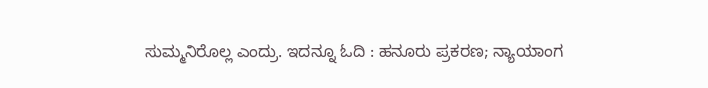ಸುಮ್ಮನಿರೊಲ್ಲ ಎಂದ್ರು. ಇದನ್ನೂ ಓದಿ : ಹನೂರು ಪ್ರಕರಣ; ನ್ಯಾಯಾಂಗ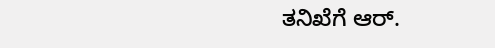ತನಿಖೆಗೆ ಆರ್.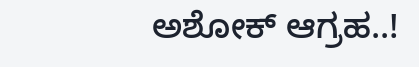ಅಶೋಕ್ ಆಗ್ರಹ..!